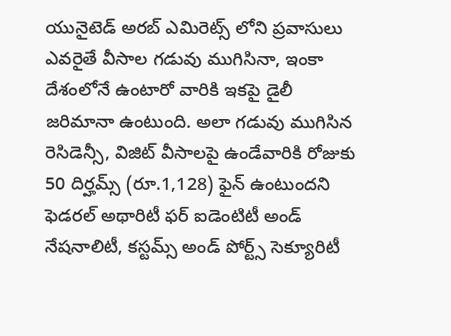యునైటెడ్ అరబ్ ఎమిరెట్స్ లోని ప్రవాసులు ఎవరైతే వీసాల గడువు ముగిసినా, ఇంకా దేశంలోనే ఉంటారో వారికి ఇకపై డైలీ జరిమానా ఉంటుంది. అలా గడువు ముగిసిన రెసిడెన్సీ, విజిట్ వీసాలపై ఉండేవారికి రోజుకు 50 దిర్హమ్స్ (రూ.1,128) ఫైన్ ఉంటుందని ఫెడరల్ అథారిటీ ఫర్ ఐడెంటిటీ అండ్ నేషనాలిటీ, కస్టమ్స్ అండ్ పోర్ట్స్ సెక్యూరిటీ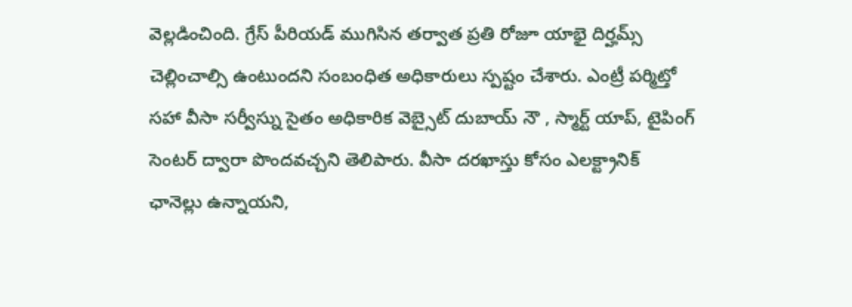వెల్లడించింది. గ్రేస్ పీరియడ్ ముగిసిన తర్వాత ప్రతి రోజూ యాభై దిర్హమ్స్ చెల్లించాల్సి ఉంటుందని సంబంధిత అధికారులు స్పష్టం చేశారు. ఎంట్రీ పర్మిట్తో సహా వీసా సర్వీస్ను సైతం అధికారిక వెబ్సైట్ దుబాయ్ నౌ , స్మార్ట్ యాప్, టైపింగ్ సెంటర్ ద్వారా పొందవచ్చని తెలిపారు. వీసా దరఖాస్తు కోసం ఎలక్ట్రానిక్ ఛానెల్లు ఉన్నాయని,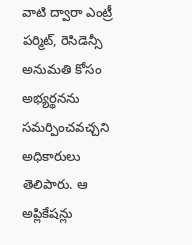వాటి ద్వారా ఎంట్రీ పర్మిట్, రెసిడెన్సీ అనుమతి కోసం అభ్యర్థనను సమర్పించవచ్చని అధికారులు తెలిపారు. ఆ అప్లికేషన్లు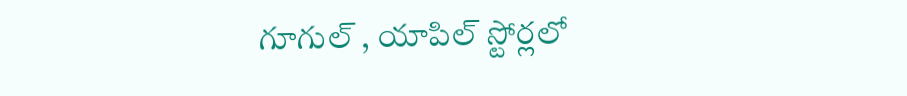గూగుల్ , యాపిల్ స్టోర్లలో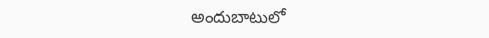అందుబాటులో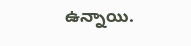ఉన్నాయి.